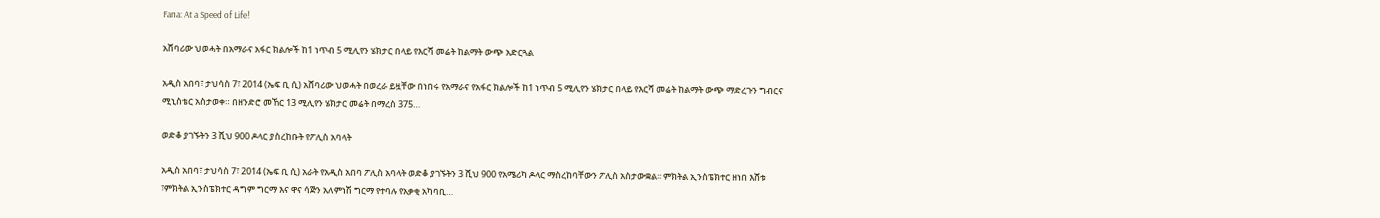Fana: At a Speed of Life!

አሸባሪው ህወሓት በአማራና አፋር ክልሎች ከ1 ነጥብ 5 ሚሊየን ሄክታር በላይ የእርሻ መሬት ከልማት ውጭ አድርጓል

አዲስ አበባ፣ ታህሳስ 7፣ 2014 (ኤፍ ቢ ሲ) አሸባሪው ህወሓት በወረራ ይዟቸው በነበሩ የአማራና የአፋር ክልሎች ከ1 ነጥብ 5 ሚሊየን ሄክታር በላይ የእርሻ መሬት ከልማት ውጭ ማድረጉን ግብርና ሚኒስቴር አስታወቀ። በዘንድሮ መኸር 13 ሚሊየን ሄክታር መሬት በማረስ 375…

ወድቆ ያገኙትን 3 ሺህ 900 ዶላር ያስረከቡት የፖሊስ አባላት

አዲስ አበባ፣ ታህሳስ 7፣ 2014 (ኤፍ ቢ ሲ) አራት የአዲስ አበባ ፖሊስ አባላት ወድቆ ያገኙትን 3 ሺህ 900 የአሜሪካ ዶላር ማስረከባቸውን ፖሊስ አስታውቋል፡፡ ምክትል ኢንስፔክተር ዘነበ እሸቱ ፣ምክትል ኢንስፔክተር ዳግም ግርማ እና ዋና ሳጅን አለምነሽ ግርማ የተባሉ የአቃቂ አካባቢ…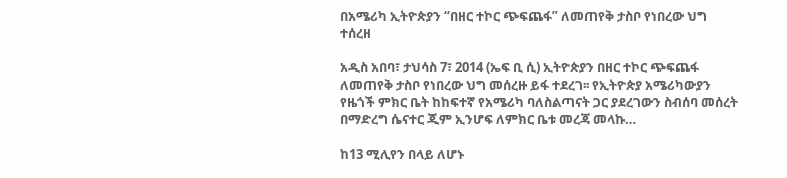በአሜሪካ ኢትዮጵያን “በዘር ተኮር ጭፍጨፋ” ለመጠየቅ ታስቦ የነበረው ህግ ተሰረዘ

አዲስ አበባ፣ ታህሳስ 7፣ 2014 (ኤፍ ቢ ሲ) ኢትዮጵያን በዘር ተኮር ጭፍጨፋ ለመጠየቅ ታስቦ የነበረው ህግ መሰረዙ ይፋ ተደረገ፡፡ የኢትዮጵያ አሜሪካውያን የዜጎች ምክር ቤት ከከፍተኛ የአሜሪካ ባለስልጣናት ጋር ያደረገውን ስብሰባ መሰረት በማድረግ ሴናተር ጂም ኢንሆፍ ለምክር ቤቱ መረጃ መላኩ…

ከ13 ሚሊየን በላይ ለሆኑ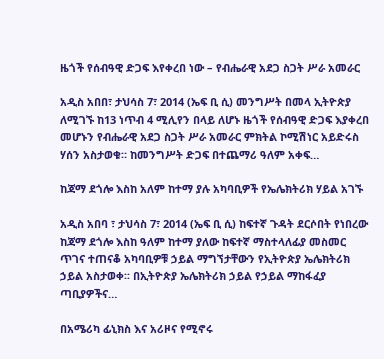ዜጎች የሰብዓዊ ድጋፍ እየቀረበ ነው – የብሔራዊ አደጋ ስጋት ሥራ አመራር

አዲስ አበበ፣ ታህሳስ 7፣ 2014 (ኤፍ ቢ ሲ) መንግሥት በመላ ኢትዮጵያ ለሚገኙ ከ13 ነጥብ 4 ሚሊየን በላይ ለሆኑ ዜጎች የሰብዓዊ ድጋፍ እያቀረበ መሆኑን የብሔራዊ አደጋ ስጋት ሥራ አመራር ምክትል ኮሚሽነር አይድሩስ ሃሰን አስታወቁ። ከመንግሥት ድጋፍ በተጨማሪ ዓለም አቀፍ…

ከጃማ ደጎሎ እስከ አለም ከተማ ያሉ አካባቢዎች የኤሌክትሪክ ሃይል አገኙ

አዲስ አበባ ፣ ታህሳስ 7፣ 2014 (ኤፍ ቢ ሲ) ከፍተኛ ጉዳት ደርሶበት የነበረው ከጃማ ደጎሎ እስከ ዓለም ከተማ ያለው ከፍተኛ ማስተላለፊያ መስመር ጥገና ተጠናቆ አካባቢዎቹ ኃይል ማግኘታቸውን የኢትዮጵያ ኤሌክትሪክ ኃይል አስታወቀ፡፡ በኢትዮጵያ ኤሌክትሪክ ኃይል የኃይል ማከፋፈያ ጣቢያዎችና…

በአሜሪካ ፊኒክስ እና አሪዞና የሚኖሩ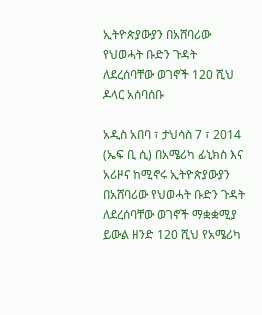ኢትዮጵያውያን በአሸባሪው የህወሓት ቡድን ጉዳት ለደረሰባቸው ወገኖች 120 ሺህ ዶላር አሰባሰቡ

አዲስ አበባ ፣ ታህሳስ 7 ፣ 2014 (ኤፍ ቢ ሲ) በአሜሪካ ፊኒክስ እና አሪዞና ከሚኖሩ ኢትዮጵያውያን በአሸባሪው የህወሓት ቡድን ጉዳት ለደረሰባቸው ወገኖች ማቋቋሚያ ይውል ዘንድ 120 ሺህ የአሜሪካ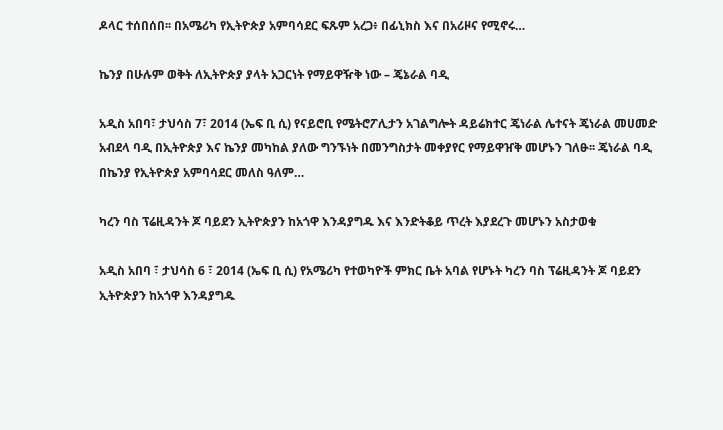ዶላር ተሰበሰበ፡፡ በአሜሪካ የኢትዮጵያ አምባሳደር ፍጹም አረጋ፥ በፊኒክስ እና በአሪዞና የሚኖሩ…

ኬንያ በሁሉም ወቅት ለኢትዮጵያ ያላት አጋርነት የማይዋዥቅ ነው – ጄኔራል ባዲ

አዲስ አበባ፣ ታህሳስ 7፣ 2014 (ኤፍ ቢ ሲ) የናይሮቢ የሜትሮፖሊታን አገልግሎት ዳይሬክተር ጄነራል ሌተናት ጄነራል መሀመድ አብደላ ባዲ በኢትዮጵያ እና ኬንያ መካከል ያለው ግንኙነት በመንግስታት መቀያየር የማይዋዠቅ መሆኑን ገለፁ፡፡ ጄነራል ባዲ በኬንያ የኢትዮጵያ አምባሳደር መለስ ዓለም…

ካረን ባስ ፕሬዚዳንት ጆ ባይደን ኢትዮጵያን ከአጎዋ እንዳያግዱ እና እንድትቆይ ጥረት እያደረጉ መሆኑን አስታወቁ

አዲስ አበባ ፣ ታህሳስ 6 ፣ 2014 (ኤፍ ቢ ሲ) የአሜሪካ የተወካዮች ምክር ቤት አባል የሆኑት ካረን ባስ ፕሬዚዳንት ጆ ባይደን ኢትዮጵያን ከአጎዋ እንዳያግዱ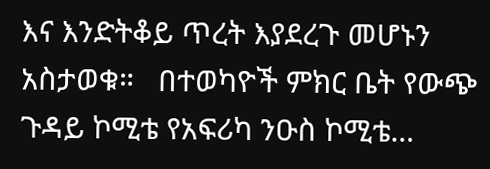እና እንድትቆይ ጥረት እያደረጉ መሆኑን አስታወቁ።   በተወካዮች ምክር ቤት የውጭ ጉዳይ ኮሚቴ የአፍሪካ ንዑስ ኮሚቴ…